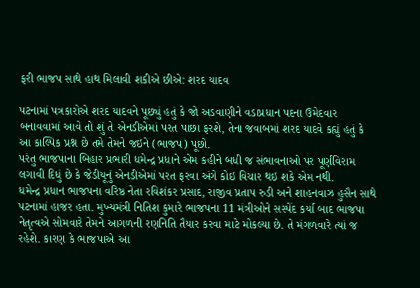ફરી ભાજપ સાથે હાથ મિલાવી શકીએ છીએ: શરદ યાદવ

પટનામાં પત્રકારોએ શરદ યાદવને પૂછ્યું હતું કે જો અડવાણીને વડાપ્રધાન પદના ઉમેદવાર બનાવવામાં આવે તો શું તે એનડીએમાં પરત પાછા ફરશે, તેના જવાબમાં શરદ યાદવે કહ્યું હતું કે આ કાલ્પિક પ્રશ્ન છે તમે તેમને જઇને (ભાજપ) પૂછો.
પરંતુ ભાજપાના બિહાર પ્રભારી ધમેન્દ્ર પ્રધાને એમ કહીને બધી જ સંભાવનાઓ પર પૂર્ણવિરામ લગાવી દિધું છે કે જેડીયૂનું એનડીએમાં પરત ફરવા અંગે કોઇ વિચાર થઇ શકે એમ નથી.
ધમેન્દ્ર પ્રધાન ભાજપના વરિષ્ઠ નેતા રવિશંકર પ્રસાદ, રાજીવ પ્રતાપ રુડી અને શાહનવાઝ હુસૈન સાથે પટનામાં હાજર હતા. મુખ્યમંત્રી નિતિશ કુમારે ભાજપના 11 મંત્રીઓને સસ્પેંદ કર્યા બાદ ભાજપા નેતૃત્વએ સોમવારે તેમને આગળની રણનિતિ તૈયાર કરવા માટે મોકલ્યા છે. તે મંગળવારે ત્યાં જ રહેશે. કારણ કે ભાજપાએ આ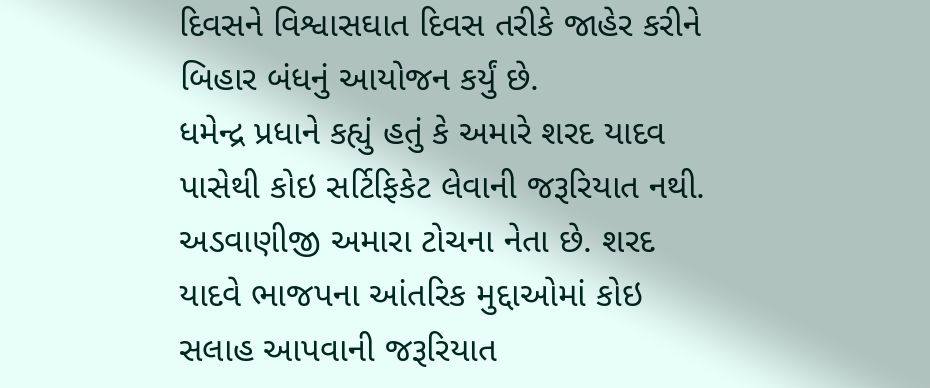દિવસને વિશ્વાસઘાત દિવસ તરીકે જાહેર કરીને બિહાર બંધનું આયોજન કર્યું છે.
ધમેન્દ્ર પ્રધાને કહ્યું હતું કે અમારે શરદ યાદવ પાસેથી કોઇ સર્ટિફિકેટ લેવાની જરૂરિયાત નથી. અડવાણીજી અમારા ટોચના નેતા છે. શરદ યાદવે ભાજપના આંતરિક મુદ્દાઓમાં કોઇ સલાહ આપવાની જરૂરિયાત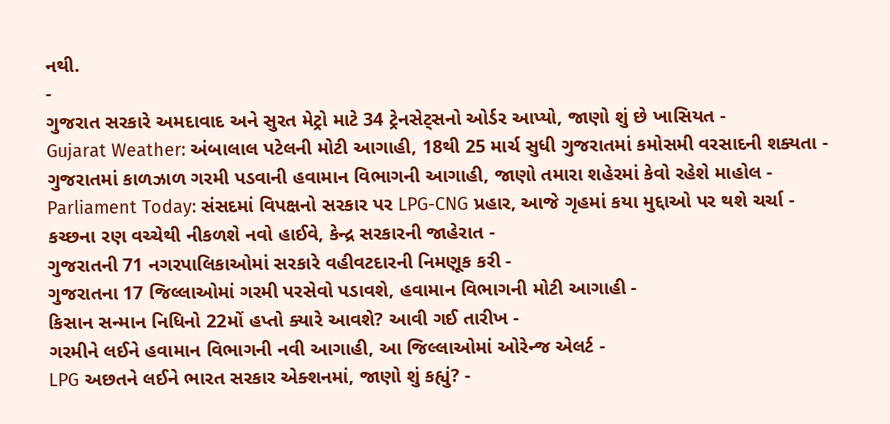નથી.
-
ગુજરાત સરકારે અમદાવાદ અને સુરત મેટ્રો માટે 34 ટ્રેનસેટ્સનો ઓર્ડર આપ્યો, જાણો શું છે ખાસિયત -
Gujarat Weather: અંબાલાલ પટેલની મોટી આગાહી, 18થી 25 માર્ચ સુધી ગુજરાતમાં કમોસમી વરસાદની શક્યતા -
ગુજરાતમાં કાળઝાળ ગરમી પડવાની હવામાન વિભાગની આગાહી, જાણો તમારા શહેરમાં કેવો રહેશે માહોલ -
Parliament Today: સંસદમાં વિપક્ષનો સરકાર પર LPG-CNG પ્રહાર, આજે ગૃહમાં કયા મુદ્દાઓ પર થશે ચર્ચા -
કચ્છના રણ વચ્ચેથી નીકળશે નવો હાઈવે, કેન્દ્ર સરકારની જાહેરાત -
ગુજરાતની 71 નગરપાલિકાઓમાં સરકારે વહીવટદારની નિમણૂક કરી -
ગુજરાતના 17 જિલ્લાઓમાં ગરમી પરસેવો પડાવશે, હવામાન વિભાગની મોટી આગાહી -
કિસાન સન્માન નિધિનો 22મોં હપ્તો ક્યારે આવશે? આવી ગઈ તારીખ -
ગરમીને લઈને હવામાન વિભાગની નવી આગાહી, આ જિલ્લાઓમાં ઓરેન્જ એલર્ટ -
LPG અછતને લઈને ભારત સરકાર એક્શનમાં, જાણો શું કહ્યું? -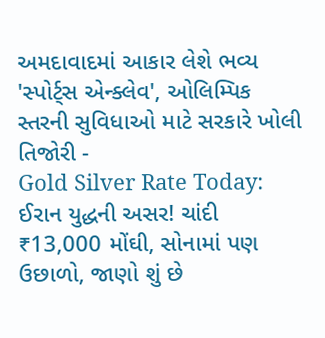અમદાવાદમાં આકાર લેશે ભવ્ય 'સ્પોર્ટ્સ એન્ક્લેવ', ઓલિમ્પિક સ્તરની સુવિધાઓ માટે સરકારે ખોલી તિજોરી -
Gold Silver Rate Today: ઈરાન યુદ્ધની અસર! ચાંદી ₹13,000 મોંઘી, સોનામાં પણ ઉછાળો, જાણો શું છે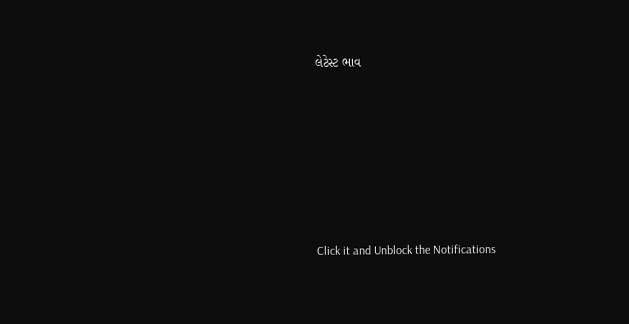લેટેસ્ટ ભાવ







Click it and Unblock the Notifications